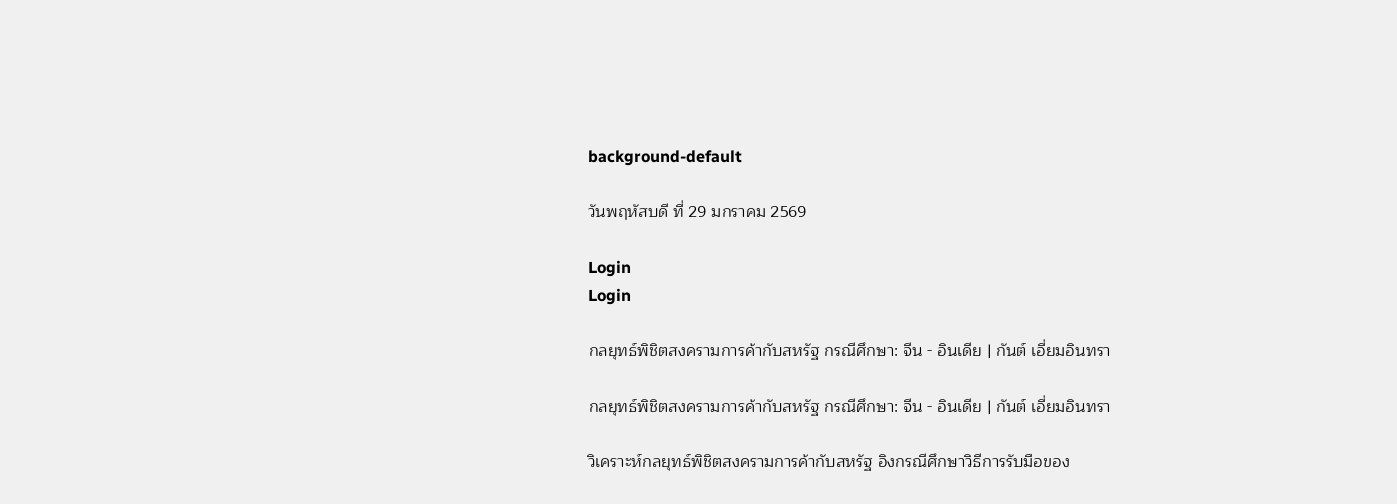background-default

วันพฤหัสบดี ที่ 29 มกราคม 2569

Login
Login

กลยุทธ์พิชิตสงครามการค้ากับสหรัฐ กรณีศึกษา: จีน - อินเดีย | กันต์ เอี่ยมอินทรา

กลยุทธ์พิชิตสงครามการค้ากับสหรัฐ กรณีศึกษา: จีน - อินเดีย | กันต์ เอี่ยมอินทรา

วิเคราะห์กลยุทธ์พิชิตสงครามการค้ากับสหรัฐ อิงกรณีศึกษาวิธีการรับมือของ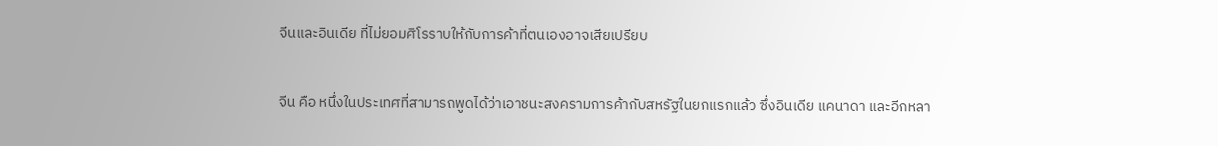จีนและอินเดีย ที่ไม่ยอมศิโรราบให้กับการค้าที่ตนเองอาจเสียเปรียบ

จีน คือ หนึ่งในประเทศที่สามารถพูดได้ว่าเอาชนะสงครามการค้ากับสหรัฐในยกแรกแล้ว ซึ่งอินเดีย แคนาดา และอีกหลา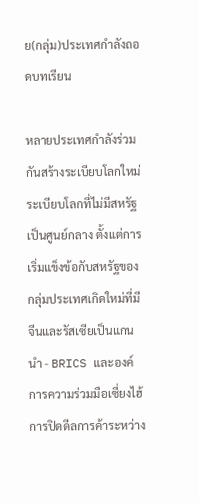ย(กลุ่ม)ประเทศกำลังถอดบทเรียน

หลายประเทศกำลังร่วมกันสร้างระเบียบโลกใหม่ ระเบียบโลกที่ไม่มีสหรัฐเป็นศูนย์กลาง ตั้งแต่การเริ่มแข็งข้อกับสหรัฐของกลุ่มประเทศเกิดใหม่ที่มีจีนและรัสเซียเป็นแกนนำ - BRICS และองค์การความร่วมมือเซี่ยงไฮ้ การปิดดีลการค้าระหว่าง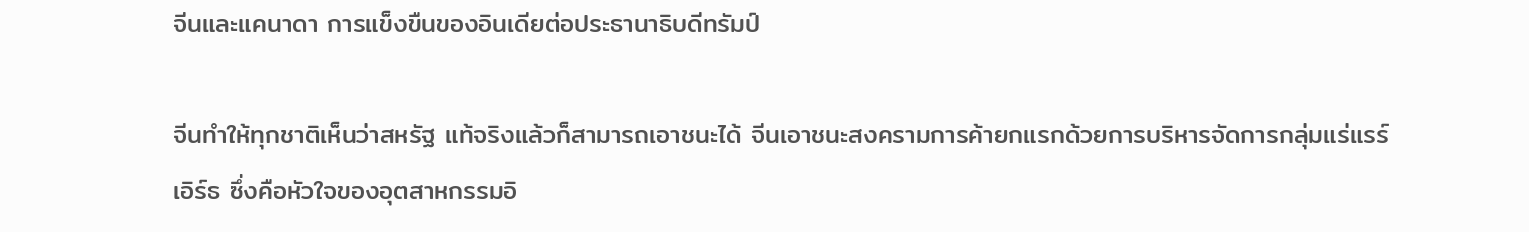จีนและแคนาดา การแข็งขืนของอินเดียต่อประธานาธิบดีทรัมป์

จีนทำให้ทุกชาติเห็นว่าสหรัฐ แท้จริงแล้วก็สามารถเอาชนะได้ จีนเอาชนะสงครามการค้ายกแรกด้วยการบริหารจัดการกลุ่มแร่แรร์เอิร์ธ ซึ่งคือหัวใจของอุตสาหกรรมอิ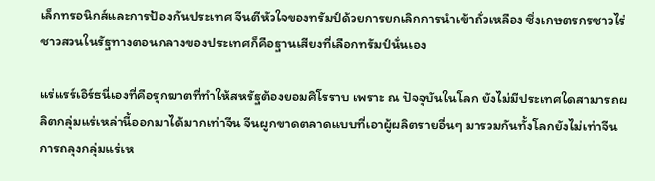เล็กทรอนิกส์และการป้องกันประเทศ จีนตีหัวใจของทรัมป์ด้วยการยกเลิกการนำเข้าถั่วเหลือง ซึ่งเกษตรกรชาวไร่ชาวสวนในรัฐทางตอนกลางของประเทศก็คือฐานเสียงที่เลือกทรัมป์นั่นเอง

แร่แรร์เอิร์ธนี่เองที่คือรุกฆาตที่ทำให้สหรัฐต้องยอมศิโรราบ เพราะ ณ ปัจจุบันในโลก ยังไม่มีประเทศใดสามารถผลิตกลุ่มแร่เหล่านี้ออกมาได้มากเท่าจีน จีนผูกขาดตลาดแบบที่เอาผู้ผลิตรายอื่นๆ มารวมกันทั้งโลกยังไม่เท่าจีน การถลุงกลุ่มแร่เห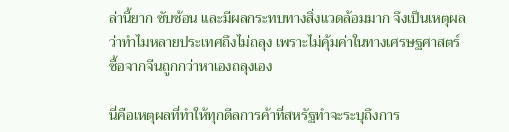ล่านี้ยาก ซับซ้อน และมีผลกระทบทางสิ่งแวดล้อมมาก จึงเป็นเหตุผลว่าทำไมหลายประเทศถึงไม่ถลุง เพราะไม่คุ้มค่าในทางเศรษฐศาสตร์ ซื้อจากจีนถูกกว่าหาเองถลุงเอง

นี่คือเหตุผลที่ทำให้ทุกดีลการค้าที่สหรัฐทำจะระบุถึงการ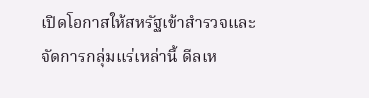เปิดโอกาสให้สหรัฐเข้าสำรวจและจัดการกลุ่มแร่เหล่านี้ ดีลเห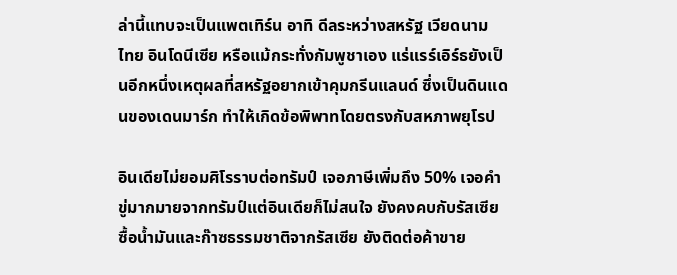ล่านี้แทบจะเป็นแพตเทิร์น อาทิ ดีลระหว่างสหรัฐ เวียดนาม ไทย อินโดนีเซีย หรือแม้กระทั่งกัมพูชาเอง แร่แรร์เอิร์ธยังเป็นอีกหนึ่งเหตุผลที่สหรัฐอยากเข้าคุมกรีนแลนด์ ซึ่งเป็นดินแดนของเดนมาร์ก ทำให้เกิดข้อพิพาทโดยตรงกับสหภาพยุโรป

อินเดียไม่ยอมศิโรราบต่อทรัมป์ เจอภาษีเพิ่มถึง 50% เจอคำขู่มากมายจากทรัมป์แต่อินเดียก็ไม่สนใจ ยังคงคบกับรัสเซีย ซื้อน้ำมันและก๊าซธรรมชาติจากรัสเซีย ยังติดต่อค้าขาย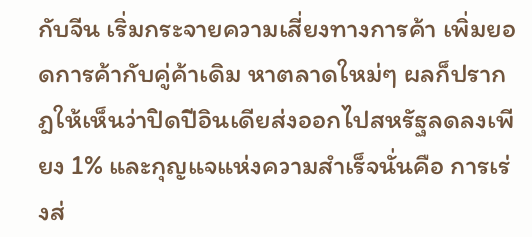กับจีน เริ่มกระจายความเสี่ยงทางการค้า เพิ่มยอดการค้ากับคู่ค้าเดิม หาตลาดใหม่ๆ ผลก็ปรากฎให้เห็นว่าปิดปีอินเดียส่งออกไปสหรัฐลดลงเพียง 1% และกุญแจแห่งความสำเร็จนั่นคือ การเร่งส่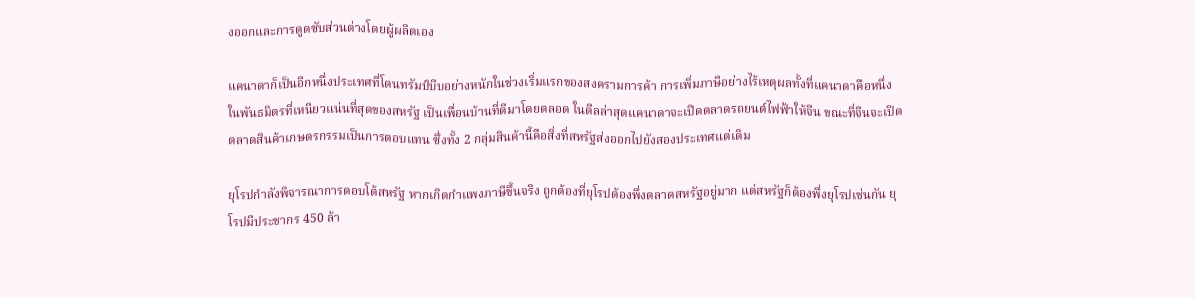งออกและการดูดซับส่วนต่างโดยผู้ผลิตเอง

แคนาดาก็เป็นอีกหนึ่งประเทศที่โดนทรัมป์บีบอย่างหนักในช่วงเริ่มแรกของสงครามการค้า การเพิ่มภาษีอย่างไร้เหตุผลทั้งที่แคนาดาคือหนึ่งในพันธมิตรที่เหนียวแน่นที่สุดของสหรัฐ เป็นเพื่อนบ้านที่ดีมาโดยตลอด ในดีลล่าสุดแคนาดาจะเปิดตลาดรถยนต์ไฟฟ้าให้จีน ขณะที่จีนจะเปิดตลาดสินค้าเกษตรกรรมเป็นการตอบแทน ซึ่งทั้ง 2 กลุ่มสินค้านี้คือสิ่งที่สหรัฐส่งออกไปยังสองประเทศแต่เดิม

ยุโรปกำลังพิจารณาการตอบโต้สหรัฐ หากเกิดกำแพงภาษีขึ้นจริง ถูกต้องที่ยุโรปต้องพึ่งตลาดสหรัฐอยู่มาก แต่สหรัฐก็ต้องพึ่งยุโรปเช่นกัน ยุโรปมีประชากร 450 ล้า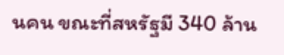นคน ขณะที่สหรัฐมี 340 ล้าน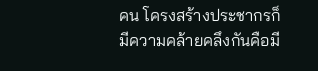คน โครงสร้างประชากรก็มีความคล้ายคลึงกันคือมี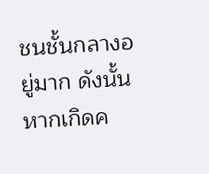ชนชั้นกลางอยู่มาก ดังนั้นหากเกิดค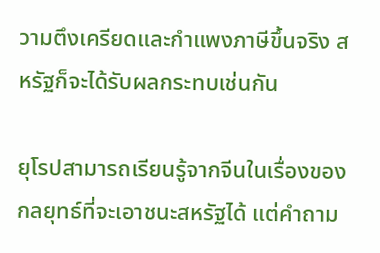วามตึงเครียดและกำแพงภาษีขึ้นจริง สหรัฐก็จะได้รับผลกระทบเช่นกัน

ยุโรปสามารถเรียนรู้จากจีนในเรื่องของกลยุทธ์ที่จะเอาชนะสหรัฐได้ แต่คำถาม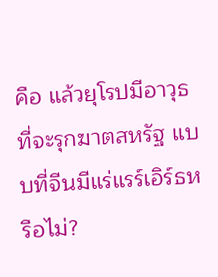คือ แล้วยุโรปมีอาวุธที่จะรุกฆาตสหรัฐ แบบที่จีนมีแร่แรร์เอิร์ธหรือไม่?